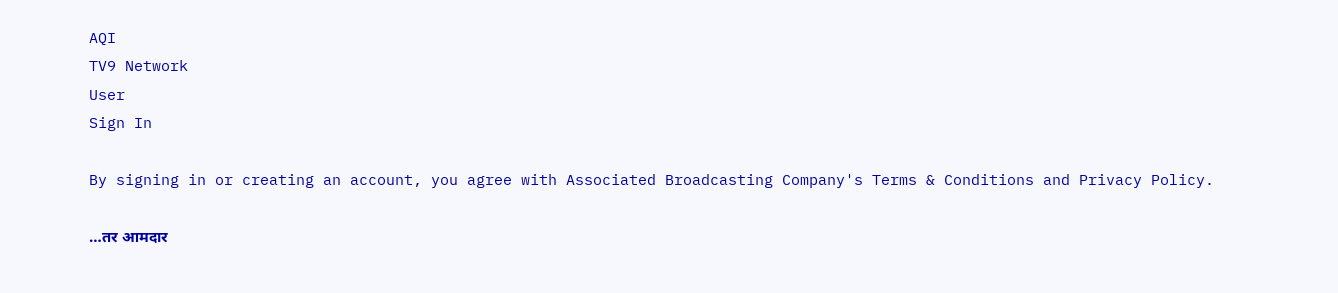AQI
TV9 Network
User
Sign In

By signing in or creating an account, you agree with Associated Broadcasting Company's Terms & Conditions and Privacy Policy.

…तर आमदार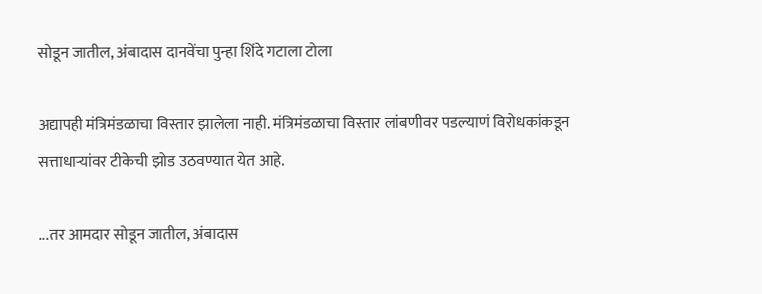सोडून जातील, अंबादास दानवेंचा पुन्हा शिंदे गटाला टोला

अद्यापही मंत्रिमंडळाचा विस्तार झालेला नाही. मंत्रिमंडळाचा विस्तार लांबणीवर पडल्याणं विरोधकांकडून सत्ताधाऱ्यांवर टीकेची झोड उठवण्यात येत आहे.

...तर आमदार सोडून जातील, अंबादास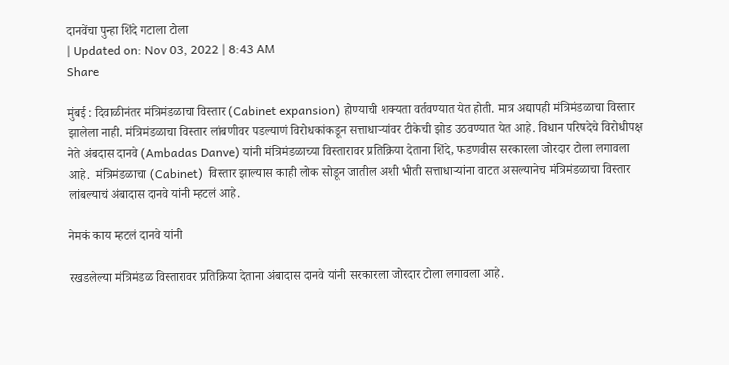दानवेंचा पुन्हा शिंदे गटाला टोला
| Updated on: Nov 03, 2022 | 8:43 AM
Share

मुंबई : दिवाळीनंतर मंत्रिमंडळाचा विस्तार (Cabinet expansion) होण्याची शक्यता वर्तवण्यात येत होती. मात्र अद्यापही मंत्रिमंडळाचा विस्तार झालेला नाही. मंत्रिमंडळाचा विस्तार लांबणीवर पडल्याणं विरोधकांकडून सत्ताधाऱ्यांवर टीकेची झोड उठवण्यात येत आहे. विधान परिषदेचे विरोधीपक्ष नेते अंबदास दानवे (Ambadas Danve) यांनी मंत्रिमंडळाच्या विस्तारावर प्रतिक्रिया देताना शिंदे, फडणवीस सरकारला जोरदार टोला लगावला आहे.  मंत्रिमंडळाचा (Cabinet)  विस्तार झाल्यास काही लोक सोडून जातील अशी भीती सत्ताधाऱ्यांना वाटत असल्यानेच मंत्रिमंडळाचा विस्तार लांबल्याचं अंबादास दानवे यांनी म्हटलं आहे.

नेमकं काय म्हटलं दानवे यांनी

रखडलेल्या मंत्रिमंडळ विस्तारावर प्रतिक्रिया देताना अंबादास दानवे यांनी सरकारला जोरदार टोला लगावला आहे.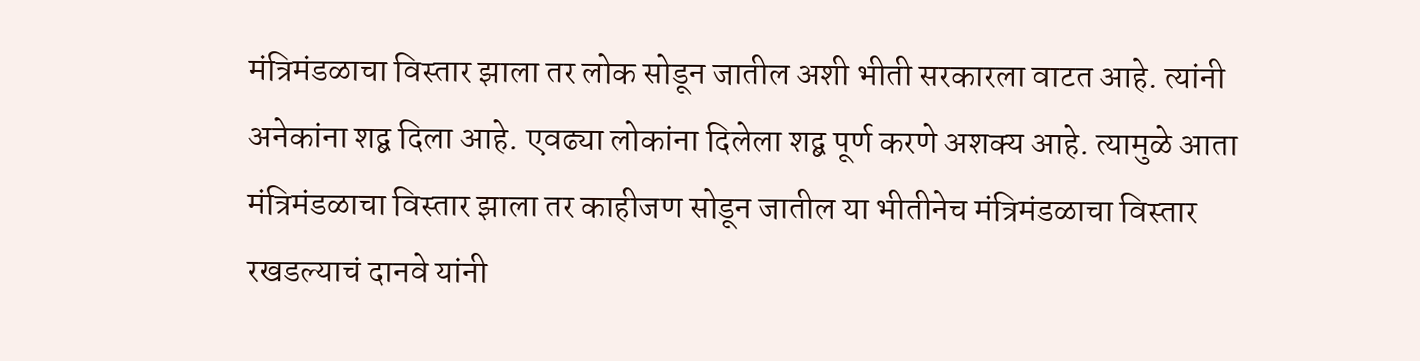मंत्रिमंडळाचा विस्तार झाला तर लोक सोडून जातील अशी भीती सरकारला वाटत आहे. त्यांनी अनेकांना शद्ब दिला आहे. एवढ्या लोकांना दिलेला शद्ब पूर्ण करणे अशक्य आहे. त्यामुळे आता मंत्रिमंडळाचा विस्तार झाला तर काहीजण सोडून जातील या भीतीनेच मंत्रिमंडळाचा विस्तार रखडल्याचं दानवे यांनी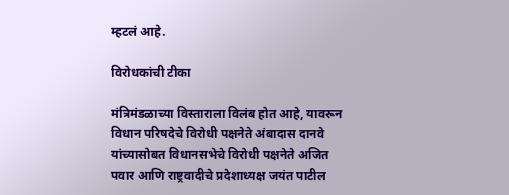म्हटलं आहे.

विरोधकांची टीका

मंत्रिमंडळाच्या विस्ताराला विलंब होत आहे, यावरून विधान परिषदेचे विरोधी पक्षनेते अंबादास दानवे यांच्यासोबत विधानसभेचे विरोधी पक्षनेते अजित पवार आणि राष्ट्रवादीचे प्रदेशाध्यक्ष जयंत पाटील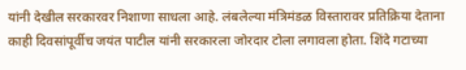यांनी देखील सरकारवर निशाणा साधला आहे. लंबलेल्या मंत्रिमंडळ विस्तारावर प्रतिक्रिया देताना काही दिवसांपूर्वीच जयंत पाटील यांनी सरकारला जोरदार टोला लगावला होता. शिंदे गटाच्या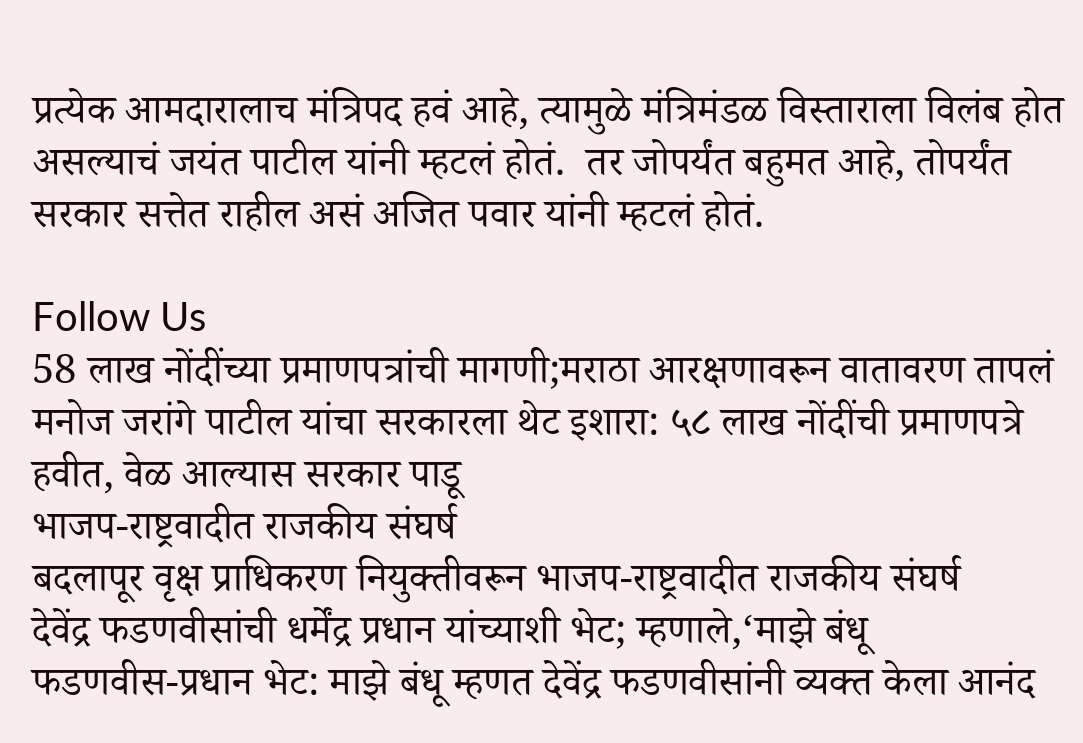प्रत्येक आमदारालाच मंत्रिपद हवं आहे, त्यामुळे मंत्रिमंडळ विस्ताराला विलंब होत असल्याचं जयंत पाटील यांनी म्हटलं होतं.  तर जोपर्यंत बहुमत आहे, तोपर्यंत सरकार सत्तेत राहील असं अजित पवार यांनी म्हटलं होतं.

Follow Us
58 लाख नोंदींच्या प्रमाणपत्रांची मागणी;मराठा आरक्षणावरून वातावरण तापलं
मनोज जरांगे पाटील यांचा सरकारला थेट इशारा: ५८ लाख नोंदींची प्रमाणपत्रे हवीत, वेळ आल्यास सरकार पाडू
भाजप-राष्ट्रवादीत राजकीय संघर्ष
बदलापूर वृक्ष प्राधिकरण नियुक्तीवरून भाजप-राष्ट्रवादीत राजकीय संघर्ष
देवेंद्र फडणवीसांची धर्मेंद्र प्रधान यांच्याशी भेट; म्हणाले,‘माझे बंधू
फडणवीस-प्रधान भेट: माझे बंधू म्हणत देवेंद्र फडणवीसांनी व्यक्त केला आनंद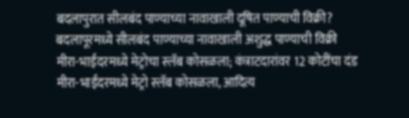बदलापुरात सीलबंद पाण्याच्या नावाखाली दूषित पाण्याची विक्री?
बदलापूरमध्ये सीलबंद पाण्याच्या नावाखाली अशुद्ध पाण्याची विक्री
मीरा-भाईंदरमध्ये मेट्रोचा स्लॅब कोसळला; कंत्राटदारांवर 12 कोटींचा दंड
मीरा-भाईंदरमध्ये मेट्रो स्लॅब कोसळला, आदित्य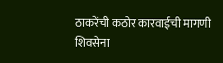ठाकरेंची कठोर कारवाईची मागणी
शिवसेना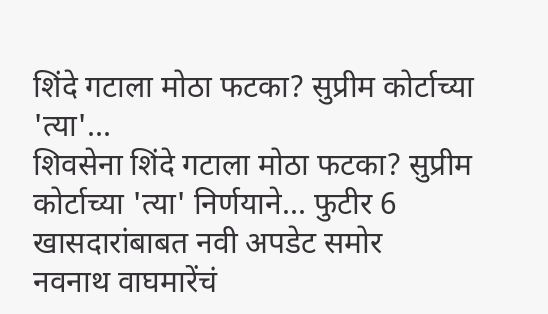शिंदे गटाला मोठा फटका? सुप्रीम कोर्टाच्या 'त्या'...
शिवसेना शिंदे गटाला मोठा फटका? सुप्रीम कोर्टाच्या 'त्या' निर्णयाने... फुटीर 6 खासदारांबाबत नवी अपडेट समोर
नवनाथ वाघमारेंचं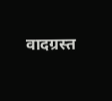वादग्रस्त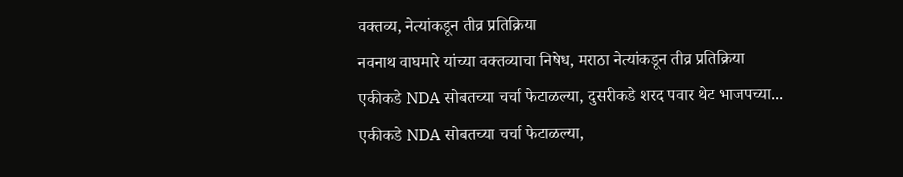वक्तव्य, नेत्यांकडून तीव्र प्रतिक्रिया
नवनाथ वाघमारे यांच्या वक्तव्याचा निषेध, मराठा नेत्यांकडून तीव्र प्रतिक्रिया
एकीकडे NDA सोबतच्या चर्चा फेटाळल्या, दुसरीकडे शरद पवार थेट भाजपच्या...
एकीकडे NDA सोबतच्या चर्चा फेटाळल्या,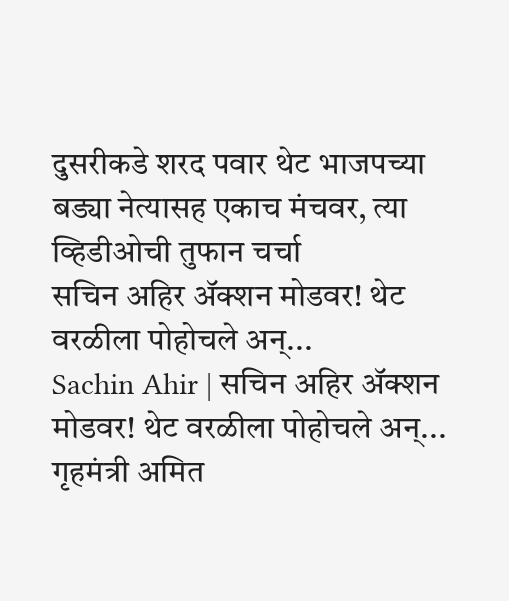दुसरीकडे शरद पवार थेट भाजपच्या बड्या नेत्यासह एकाच मंचवर, त्या व्हिडीओची तुफान चर्चा
सचिन अहिर ॲक्शन मोडवर! थेट वरळीला पोहोचले अन्...
Sachin Ahir | सचिन अहिर ॲक्शन मोडवर! थेट वरळीला पोहोचले अन्...
गृहमंत्री अमित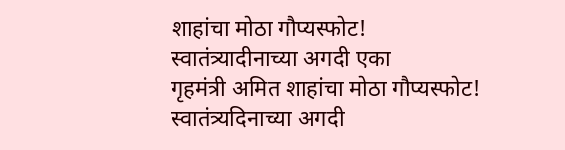शाहांचा मोठा गौप्यस्फोट! स्वातंत्र्यादीनाच्या अगदी एका
गृहमंत्री अमित शाहांचा मोठा गौप्यस्फोट! स्वातंत्र्यदिनाच्या अगदी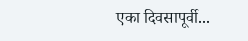एका दिवसापूर्वी...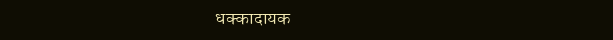धक्कादायक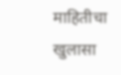माहितीचा खुलासा